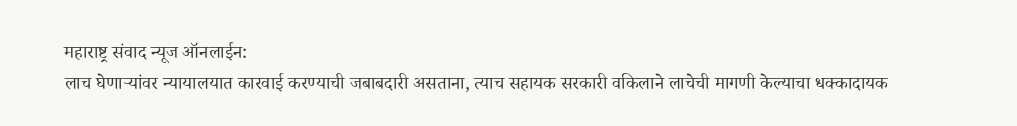महाराष्ट्र संवाद न्यूज ऑनलाईन:
लाच घेणाऱ्यांवर न्यायालयात कारवाई करण्याची जबाबदारी असताना, त्याच सहायक सरकारी वकिलाने लाचेची मागणी केल्याचा धक्कादायक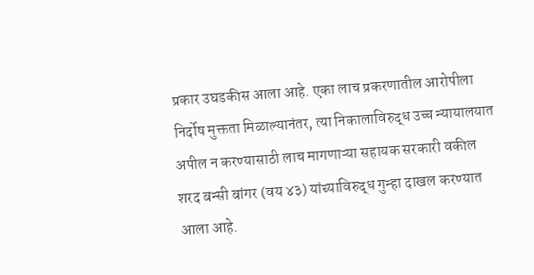प्रकार उघडकीस आला आहे. एका लाच प्रकरणातील आरोपीला निर्दोष मुक्तता मिळाल्यानंतर, त्या निकालाविरुद्ध उच्च न्यायालयात अपील न करण्यासाठी लाच मागणाऱ्या सहायक सरकारी वकील शरद बन्सी बांगर (वय ४३) यांच्याविरुद्ध गुन्हा दाखल करण्यात आला आहे.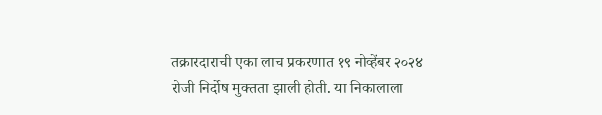तक्रारदाराची एका लाच प्रकरणात १९ नोव्हेंबर २०२४ रोजी निर्दोष मुक्तता झाली होती. या निकालाला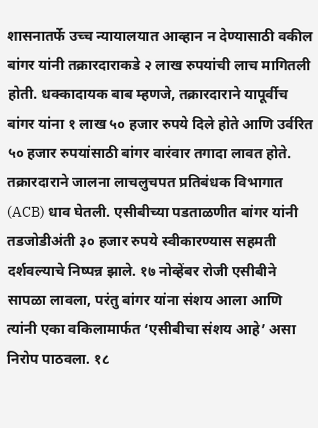शासनातर्फे उच्च न्यायालयात आव्हान न देण्यासाठी वकील बांगर यांनी तक्रारदाराकडे २ लाख रुपयांची लाच मागितली होती. धक्कादायक बाब म्हणजे, तक्रारदाराने यापूर्वीच बांगर यांना १ लाख ५० हजार रुपये दिले होते आणि उर्वरित ५० हजार रुपयांसाठी बांगर वारंवार तगादा लावत होते.
तक्रारदाराने जालना लाचलुचपत प्रतिबंधक विभागात (ACB) धाव घेतली. एसीबीच्या पडताळणीत बांगर यांनी तडजोडीअंती ३० हजार रुपये स्वीकारण्यास सहमती दर्शवल्याचे निष्पन्न झाले. १७ नोव्हेंबर रोजी एसीबीने सापळा लावला, परंतु बांगर यांना संशय आला आणि त्यांनी एका वकिलामार्फत ‘एसीबीचा संशय आहे’ असा निरोप पाठवला. १८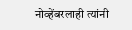नोव्हेंबरलाही त्यांनी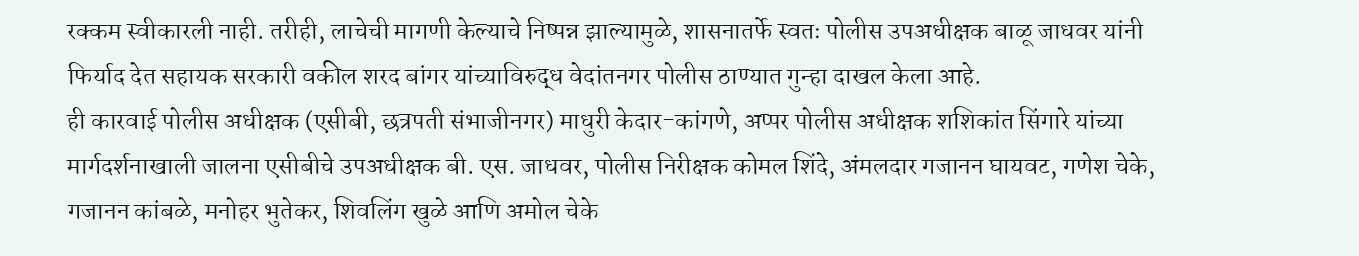रक्कम स्वीकारली नाही. तरीही, लाचेची मागणी केल्याचे निष्पन्न झाल्यामुळे, शासनातर्फे स्वतः पोलीस उपअधीक्षक बाळू जाधवर यांनी फिर्याद देत सहायक सरकारी वकील शरद बांगर यांच्याविरुद्ध वेदांतनगर पोलीस ठाण्यात गुन्हा दाखल केला आहे.
ही कारवाई पोलीस अधीक्षक (एसीबी, छत्रपती संभाजीनगर) माधुरी केदार-कांगणे, अप्पर पोलीस अधीक्षक शशिकांत सिंगारे यांच्या मार्गदर्शनाखाली जालना एसीबीचे उपअधीक्षक बी. एस. जाधवर, पोलीस निरीक्षक कोमल शिंदे, अंमलदार गजानन घायवट, गणेश चेके, गजानन कांबळे, मनोहर भुतेकर, शिवलिंग खुळे आणि अमोल चेके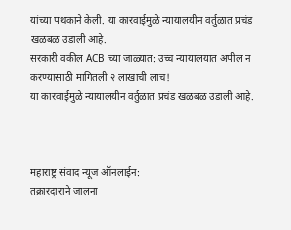यांच्या पथकाने केली. या कारवाईमुळे न्यायालयीन वर्तुळात प्रचंड खळबळ उडाली आहे.
सरकारी वकील ACB च्या जाळ्यात: उच्च न्यायालयात अपील न करण्यासाठी मागितली २ लाखाची लाच!
या कारवाईमुळे न्यायालयीन वर्तुळात प्रचंड खळबळ उडाली आहे.



महाराष्ट्र संवाद न्यूज ऑनलाईन:
तक्रारदाराने जालना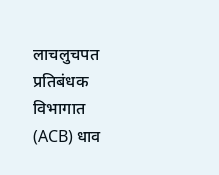लाचलुचपत प्रतिबंधक विभागात (ACB) धाव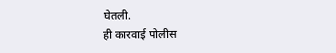घेतली.
ही कारवाई पोलीस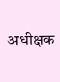अधीक्षक